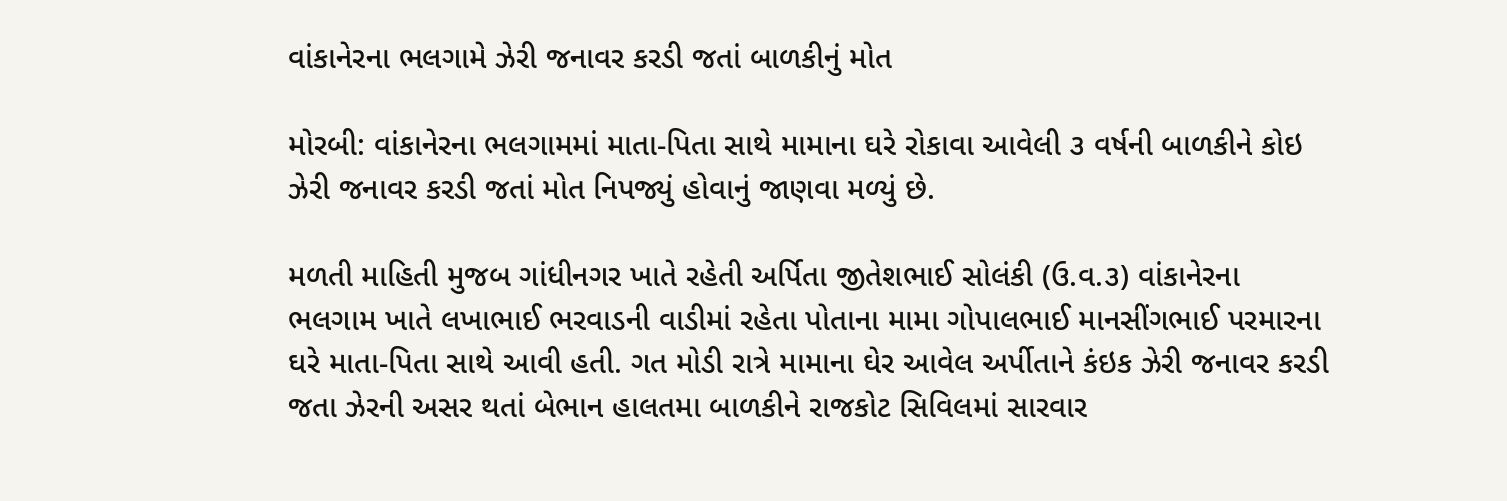વાંકાનેરના ભલગામે ઝેરી જનાવર કરડી જતાં બાળકીનું મોત

મોરબી: વાંકાનેરના ભલગામમાં માતા-પિતા સાથે મામાના ઘરે રોકાવા આવેલી ૩ વર્ષની બાળકીને કોઇ ઝેરી જનાવર કરડી જતાં મોત નિપજ્યું હોવાનું જાણવા મળ્યું છે.

મળતી માહિતી મુજબ ગાંધીનગર ખાતે રહેતી અર્પિતા જીતેશભાઈ સોલંકી (ઉ.વ.૩) વાંકાનેરના ભલગામ ખાતે લખાભાઈ ભરવાડની વાડીમાં રહેતા પોતાના મામા ગોપાલભાઈ માનસીંગભાઈ પરમારના ઘરે માતા-પિતા સાથે આવી હતી. ગત મોડી રાત્રે મામાના ઘેર આવેલ અર્પીતાને કંઇક ઝેરી જનાવર કરડી જતા ઝેરની અસર થતાં બેભાન હાલતમા બાળકીને રાજકોટ સિવિલમાં સારવાર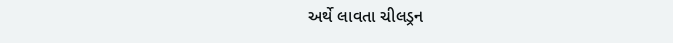અર્થે લાવતા ચીલડ્રન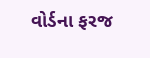વોર્ડના ફરજ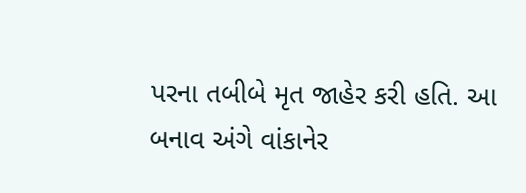પરના તબીબે મૃત જાહેર કરી હતિ. આ બનાવ અંગે વાંકાનેર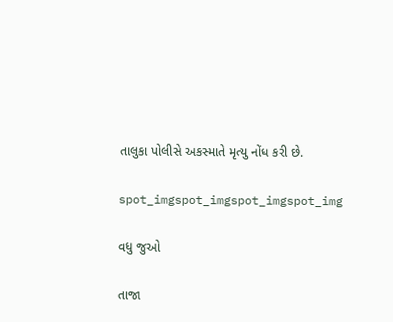તાલુકા પોલીસે અકસ્માતે મૃત્યુ નોંધ કરી છે.

spot_imgspot_imgspot_imgspot_img

વધુ જુઓ

તાજા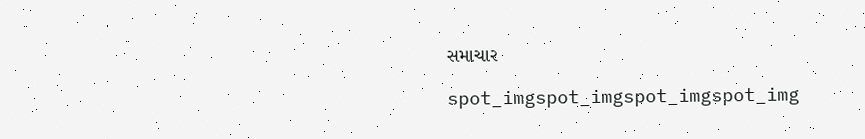સમાચાર

spot_imgspot_imgspot_imgspot_img